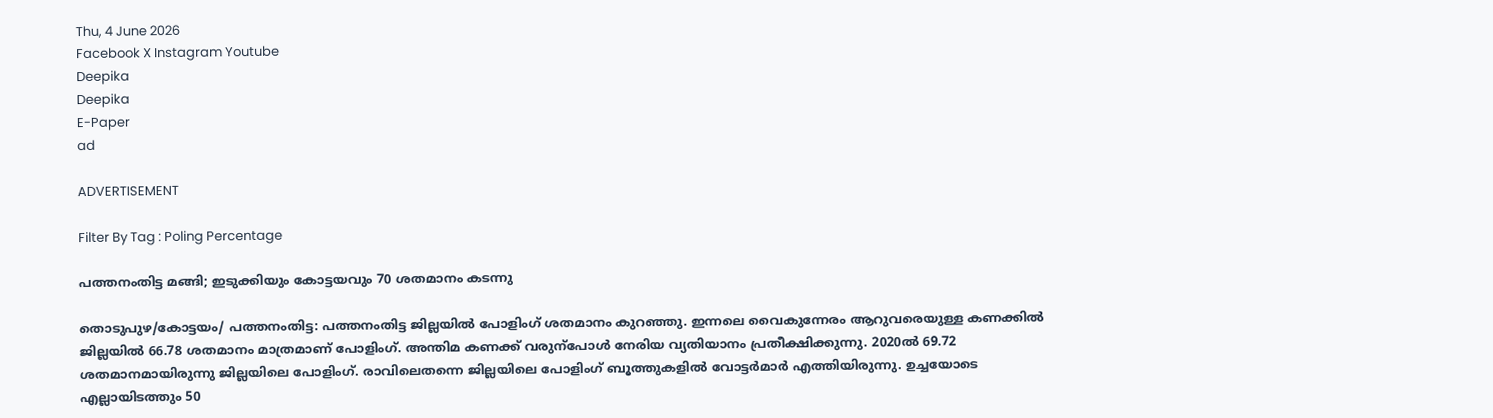Thu, 4 June 2026
Facebook X Instagram Youtube
Deepika
Deepika
E-Paper
ad

ADVERTISEMENT

Filter By Tag : Poling Percentage

പത്തനംതിട്ട മങ്ങി; ഇടുക്കിയും കോട്ടയവും 70 ശതമാനം കടന്നു

തൊടുപുഴ/കോട്ടയം/ പത്തനംതിട്ട: പത്തനംതിട്ട ജില്ലയിൽ പോളിംഗ് ശതമാനം കുറഞ്ഞു. ഇന്നലെ വൈകുന്നേരം ആറുവരെയുള്ള കണക്കിൽ ജില്ലയിൽ 66.78 ശതമാനം മാത്രമാണ് പോളിംഗ്. അന്തിമ കണക്ക് വരുന്പോൾ നേരിയ വ്യതിയാനം പ്രതീക്ഷിക്കുന്നു. 2020ൽ 69.72 ശതമാനമായിരുന്നു ജില്ലയിലെ പോളിംഗ്. രാവിലെതന്നെ ജില്ലയിലെ പോളിംഗ് ബൂത്തുകളിൽ വോട്ടർമാർ എത്തിയിരുന്നു. ഉച്ചയോടെ എല്ലായിടത്തും 50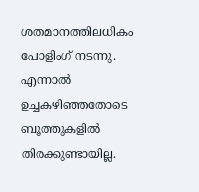ശതമാനത്തിലധികം പോളിംഗ് നടന്നു. എന്നാൽ ഉച്ചകഴിഞ്ഞതോടെ ബൂത്തുകളിൽ തിരക്കുണ്ടായില്ല.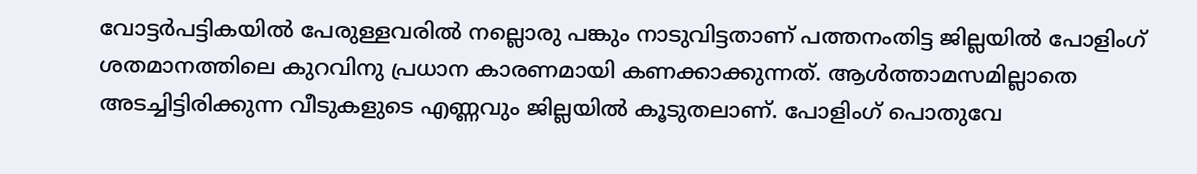വോട്ടർപട്ടികയിൽ പേരുള്ളവരിൽ നല്ലൊരു പങ്കും നാടുവിട്ടതാണ് പത്തനംതിട്ട ജില്ലയിൽ പോളിംഗ് ശതമാനത്തിലെ കുറവിനു പ്രധാന കാരണമായി കണക്കാക്കുന്നത്. ആൾത്താമസമില്ലാതെ അടച്ചിട്ടിരിക്കുന്ന വീടുകളുടെ എണ്ണവും ജില്ലയിൽ കൂടുതലാണ്. പോളിംഗ് പൊതുവേ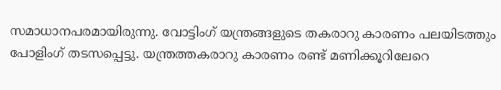സമാധാനപരമായിരുന്നു. വോട്ടിംഗ് യന്ത്രങ്ങളുടെ തകരാറു കാരണം പലയിടത്തും പോളിംഗ് തടസപ്പെട്ടു. യന്ത്രത്തകരാറു കാരണം രണ്ട് മണിക്കൂറിലേറെ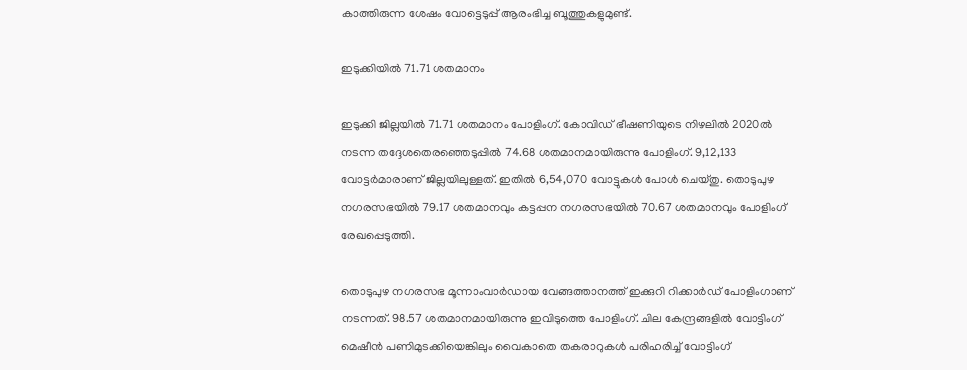കാത്തിരുന്ന ശേഷം വോട്ടെടുപ്പ് ആരംഭിച്ച ബൂത്തുകളുമുണ്ട്.

ഇടുക്കിയിൽ 71.71 ശതമാനം

ഇടുക്കി ജില്ലയിൽ 71.71 ശതമാനം പോളിംഗ്. കോവിഡ് ഭീഷണിയുടെ നിഴലിൽ 2020ൽ നടന്ന തദ്ദേശതെരഞ്ഞെടുപ്പിൽ 74.68 ശതമാനമായിരുന്നു പോളിംഗ്. 9,12,133 വോട്ടർമാരാണ് ജില്ലയിലുള്ളത്. ഇതിൽ 6,54,070 വോട്ടുകൾ പോൾ ചെയ്തു. തൊടുപുഴ നഗരസഭയിൽ 79.17 ശതമാനവും കട്ടപ്പന നഗരസഭയിൽ 70.67 ശതമാനവും പോളിംഗ് രേഖപ്പെടുത്തി.

തൊടുപുഴ നഗരസഭ മൂന്നാംവാർഡായ വേങ്ങത്താനത്ത് ഇക്കുറി റിക്കാർഡ് പോളിംഗാണ് നടന്നത്. 98.57 ശതമാനമായിരുന്നു ഇവിടുത്തെ പോളിംഗ്. ചില കേന്ദ്രങ്ങളിൽ വോട്ടിംഗ് മെഷീൻ പണിമുടക്കിയെങ്കിലും വൈകാതെ തകരാറുകൾ പരിഹരിച്ച് വോട്ടിംഗ്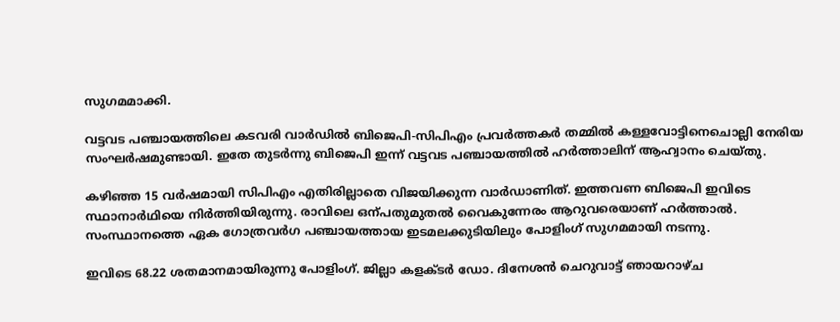സുഗമമാക്കി.

വട്ടവട പഞ്ചായത്തിലെ കടവരി വാർഡിൽ ബിജെപി-സിപിഎം പ്രവർത്തകർ തമ്മിൽ കള്ളവോട്ടിനെചൊല്ലി നേരിയ സംഘർഷമുണ്ടായി. ഇതേ തുടർന്നു ബിജെപി ഇന്ന് വട്ടവട പഞ്ചായത്തിൽ ഹർത്താലിന് ആഹ്വാനം ചെയ്തു.

കഴിഞ്ഞ 15 വർഷമായി സിപിഎം എതിരില്ലാതെ വിജയിക്കുന്ന വാർഡാണിത്. ഇത്തവണ ബിജെപി ഇവിടെ സ്ഥാനാർഥിയെ നിർത്തിയിരുന്നു. രാവിലെ ഒന്പതുമുതൽ വൈകുന്നേരം ആറുവരെയാണ് ഹർത്താൽ. സംസ്ഥാനത്തെ ഏക ഗോത്രവർഗ പഞ്ചായത്തായ ഇടമലക്കുടിയിലും പോളിംഗ് സുഗമമായി നടന്നു.

ഇവിടെ 68.22 ശതമാനമായിരുന്നു പോളിംഗ്. ജില്ലാ കളക്ടർ ഡോ. ദിനേശൻ ചെറുവാട്ട് ഞായറാഴ്ച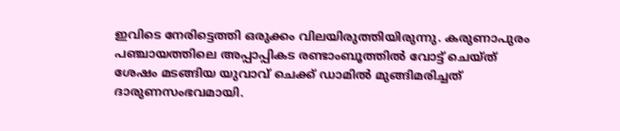ഇവിടെ നേരിട്ടെത്തി ഒരുക്കം വിലയിരുത്തിയിരുന്നു. കരുണാപുരം പഞ്ചായത്തിലെ അപ്പാപ്പികട രണ്ടാംബൂത്തിൽ വോട്ട് ചെയ്ത് ശേഷം മടങ്ങിയ യുവാവ് ചെക്ക് ഡാമിൽ മുങ്ങിമരിച്ചത് ദാരുണസംഭവമായി.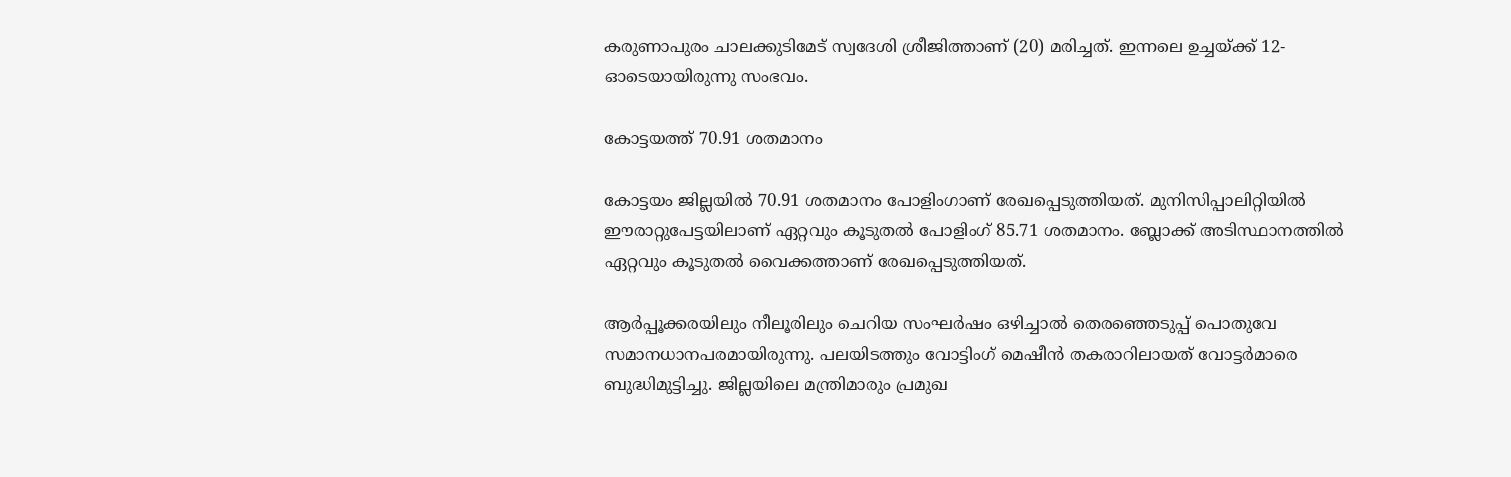കരുണാപുരം ചാലക്കുടിമേട് സ്വദേശി ശ്രീജിത്താണ് (20) മരിച്ചത്. ഇന്നലെ ഉച്ചയ്ക്ക് 12-ഓടെയായിരുന്നു സംഭവം.

കോട്ടയത്ത് 70.91 ശതമാനം

കോട്ടയം ജില്ലയില്‍ 70.91 ശതമാനം പോളിംഗാണ് രേഖപ്പെടുത്തിയത്. മുനിസിപ്പാലിറ്റിയില്‍ ഈരാറ്റുപേട്ടയിലാണ് ഏറ്റവും കൂടുതല്‍ പോളിംഗ് 85.71 ശതമാനം. ബ്ലോക്ക് അടിസ്ഥാനത്തില്‍ ഏറ്റവും കൂടുതല്‍ വൈക്കത്താണ് രേഖപ്പെടുത്തിയത്.

ആര്‍പ്പൂക്കരയിലും നീലൂരിലും ചെറിയ സംഘര്‍ഷം ഒഴിച്ചാല്‍ തെരഞ്ഞെടുപ്പ് പൊതുവേ സമാനധാനപരമായിരുന്നു. പലയിടത്തും വോട്ടിംഗ് മെഷീന്‍ തകരാറിലായത് വോട്ടര്‍മാരെ ബുദ്ധിമുട്ടിച്ചു. ജില്ലയിലെ മന്ത്രിമാരും പ്രമുഖ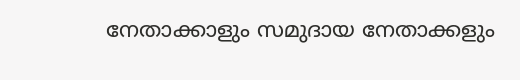നേതാക്കാളും സമുദായ നേതാക്കളും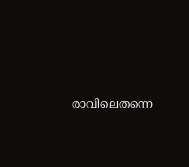രാവിലെതന്നെ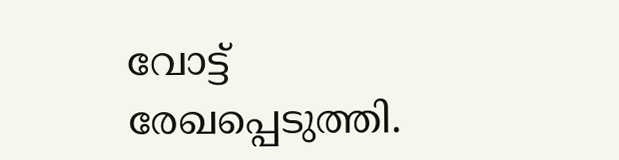വോട്ട് രേഖപ്പെടുത്തി.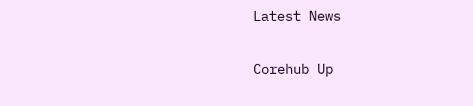Latest News

Corehub Up